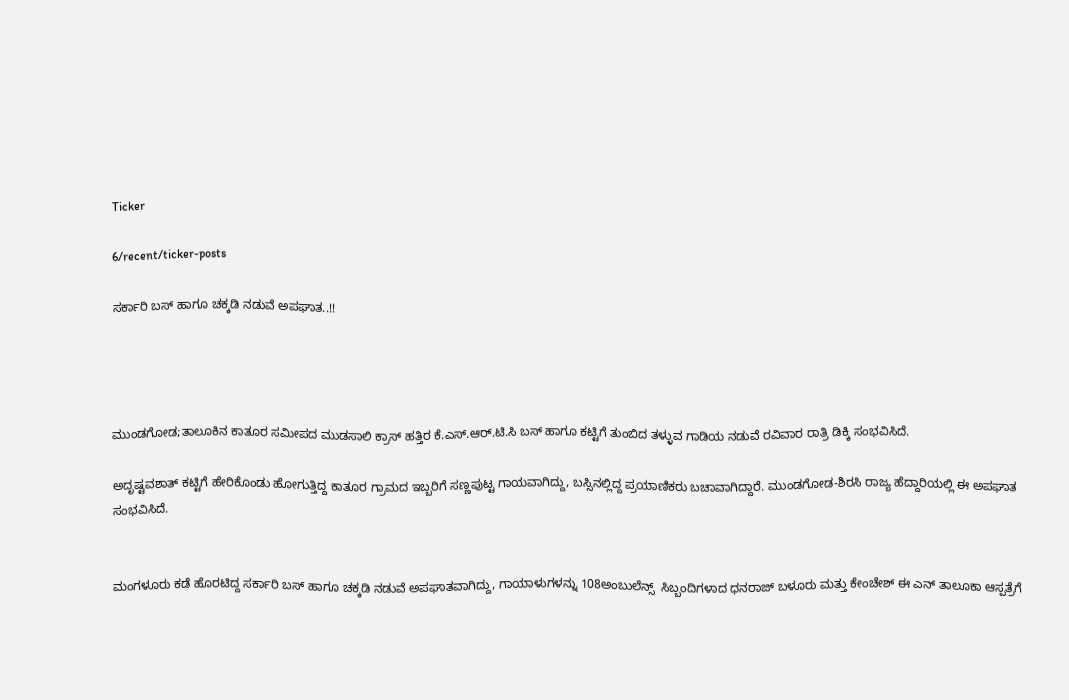Ticker

6/recent/ticker-posts

ಸರ್ಕಾರಿ ಬಸ್ ಹಾಗೂ ಚಕ್ಕಡಿ ನಡುವೆ ಅಪಘಾತ..!!




ಮುಂಡಗೋಡ;ತಾಲೂಕಿನ ಕಾತೂರ ಸಮೀಪದ ಮುಡಸಾಲಿ ಕ್ರಾಸ್ ಹತ್ತಿರ ಕೆ.ಎಸ್.ಆರ್.ಟಿ.ಸಿ ಬಸ್ ಹಾಗೂ ಕಟ್ಟಿಗೆ ತುಂಬಿದ ತಳ್ಳುವ ಗಾಡಿಯ ನಡುವೆ ರವಿವಾರ ರಾತ್ರಿ ಡಿಕ್ಕಿ ಸಂಭವಿಸಿದೆ.

ಅದೃಷ್ಟವಶಾತ್ ಕಟ್ಟಿಗೆ ಹೇರಿಕೊಂಡು ಹೋಗುತ್ತಿದ್ದ ಕಾತೂರ ಗ್ರಾಮದ ಇಬ್ಬರಿಗೆ ಸಣ್ಣಪುಟ್ಟ ಗಾಯವಾಗಿದ್ದು, ಬಸ್ಸಿನಲ್ಲಿದ್ದ ಪ್ರಯಾಣಿಕರು ಬಚಾವಾಗಿದ್ದಾರೆ. ಮುಂಡಗೋಡ-ಶಿರಸಿ ರಾಜ್ಯ ಹೆದ್ದಾರಿಯಲ್ಲಿ ಈ ಅಪಘಾತ ಸಂಭವಿಸಿದೆ.


ಮಂಗಳೂರು ಕಡೆ ಹೊರಟಿದ್ದ ಸರ್ಕಾರಿ ಬಸ್ ಹಾಗೂ ಚಕ್ಕಡಿ ನಡುವೆ ಅಪಘಾತವಾಗಿದ್ದು, ಗಾಯಾಳುಗಳನ್ನು 108ಅಂಬುಲೆನ್ಸ್  ಸಿಬ್ಬಂದಿಗಳಾದ ಧನರಾಜ್ ಬಳೂರು ಮತ್ತು ಕೇಂಚೇಶ್ ಈ ಎನ್ ತಾಲೂಕಾ ಆಸ್ಪತ್ರೆಗೆ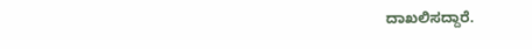ದಾಖಲಿಸದ್ದಾರೆ.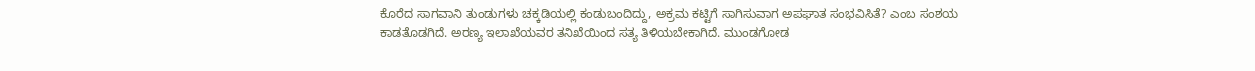ಕೊರೆದ ಸಾಗವಾನಿ ತುಂಡುಗಳು ಚಕ್ಕಡಿಯಲ್ಲಿ ಕಂಡುಬಂದಿದ್ದು, ಅಕ್ರಮ ಕಟ್ಟಿಗೆ ಸಾಗಿಸುವಾಗ ಅಪಘಾತ ಸಂಭವಿಸಿತೆ? ಎಂಬ ಸಂಶಯ ಕಾಡತೊಡಗಿದೆ. ಅರಣ್ಯ ಇಲಾಖೆಯವರ ತನಿಖೆಯಿಂದ ಸತ್ಯ ತಿಳಿಯಬೇಕಾಗಿದೆ. ಮುಂಡಗೋಡ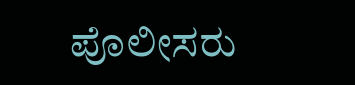ಪೊಲೀಸರು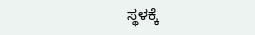ಸ್ಥಳಕ್ಕೆ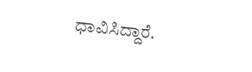ಧಾವಿಸಿದ್ದಾರೆ.